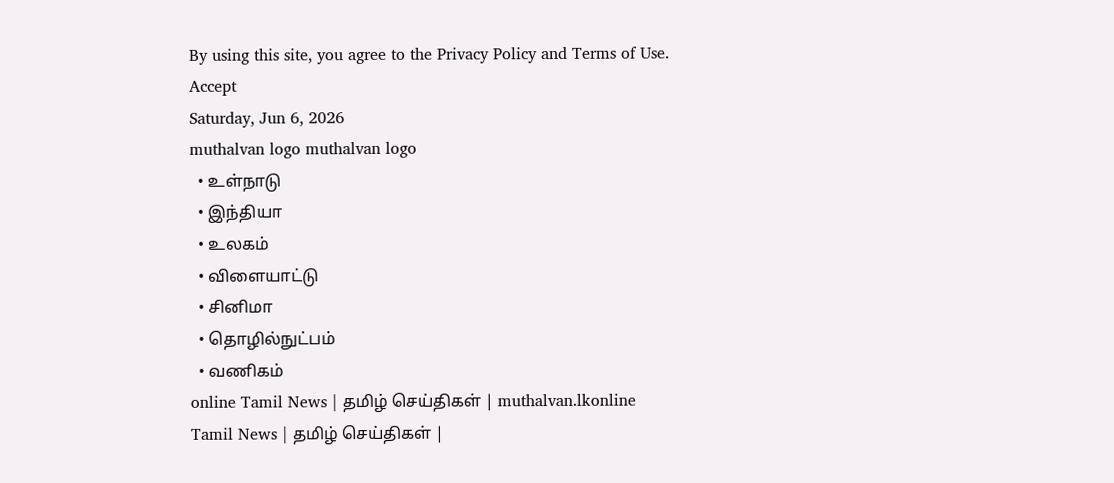By using this site, you agree to the Privacy Policy and Terms of Use.
Accept
Saturday, Jun 6, 2026
muthalvan logo muthalvan logo
  • உள்நாடு
  • இந்தியா
  • உலகம்
  • விளையாட்டு
  • சினிமா
  • தொழில்நுட்பம்
  • வணிகம்
online Tamil News | தமிழ் செய்திகள் | muthalvan.lkonline Tamil News | தமிழ் செய்திகள் |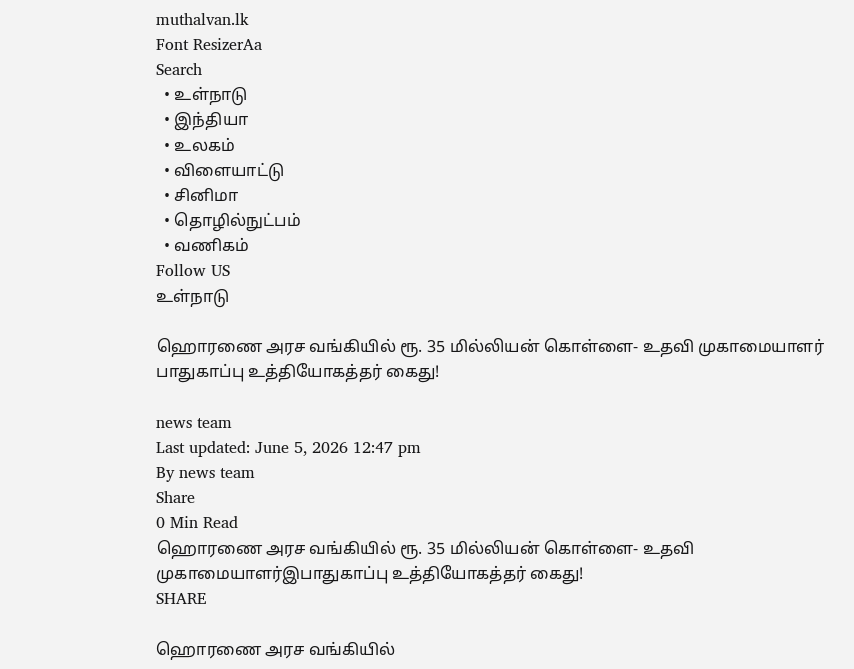muthalvan.lk
Font ResizerAa
Search
  • உள்நாடு
  • இந்தியா
  • உலகம்
  • விளையாட்டு
  • சினிமா
  • தொழில்நுட்பம்
  • வணிகம்
Follow US
உள்நாடு

ஹொரணை அரச வங்கியில் ரூ. 35 மில்லியன் கொள்ளை- உதவி முகாமையாளர் பாதுகாப்பு உத்தியோகத்தர் கைது!

news team
Last updated: June 5, 2026 12:47 pm
By news team
Share
0 Min Read
ஹொரணை அரச வங்கியில் ரூ. 35 மில்லியன் கொள்ளை- உதவி முகாமையாளர்இபாதுகாப்பு உத்தியோகத்தர் கைது!
SHARE

ஹொரணை அரச வங்கியில்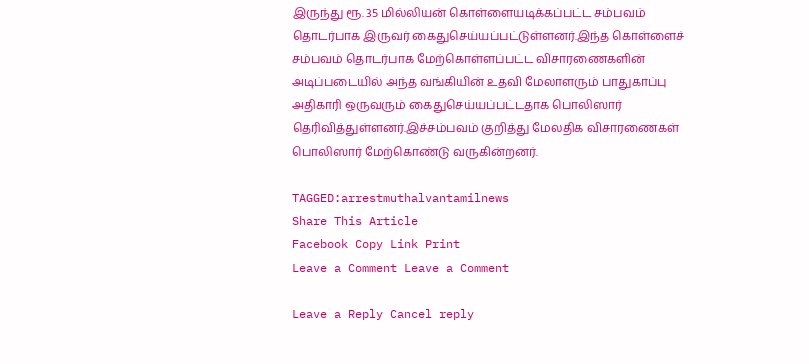இருந்து ரூ. 35 மில்லியன் கொள்ளையடிக்கப்பட்ட சம்பவம் தொடர்பாக இருவர் கைதுசெய்யப்பட்டுள்ளனர்.இந்த கொள்ளைச் சம்பவம் தொடர்பாக மேற்கொள்ளப்பட்ட விசாரணைகளின் அடிப்படையில் அந்த வங்கியின் உதவி மேலாளரும் பாதுகாப்பு அதிகாரி ஒருவரும் கைதுசெய்யப்பட்டதாக பொலிஸார் தெரிவித்துள்ளனர்.இச்சம்பவம் குறித்து மேலதிக விசாரணைகள் பொலிஸார் மேற்கொண்டு வருகின்றனர்.

TAGGED:arrestmuthalvantamilnews
Share This Article
Facebook Copy Link Print
Leave a Comment Leave a Comment

Leave a Reply Cancel reply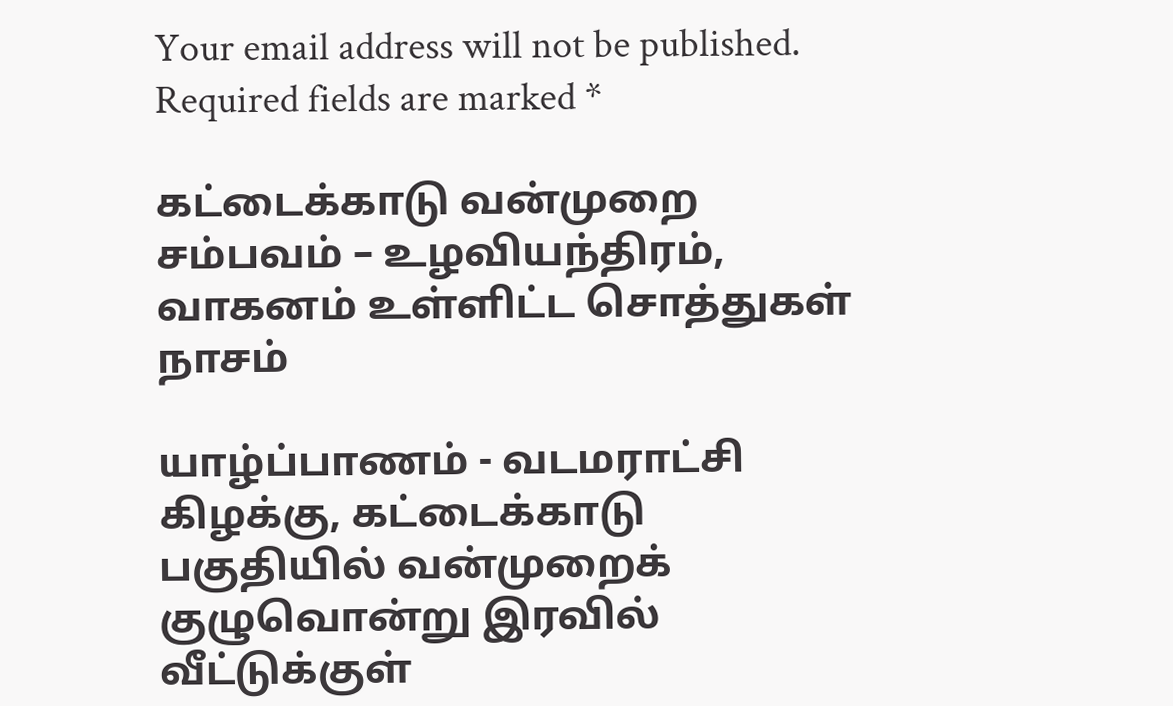Your email address will not be published. Required fields are marked *

கட்டைக்காடு வன்முறை சம்பவம் – உழவியந்திரம், வாகனம் உள்ளிட்ட சொத்துகள் நாசம்

யாழ்ப்பாணம் - வடமராட்சி கிழக்கு, கட்டைக்காடு பகுதியில் வன்முறைக் குழுவொன்று இரவில் வீட்டுக்குள்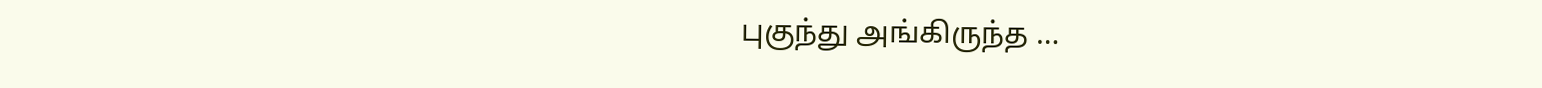புகுந்து அங்கிருந்த …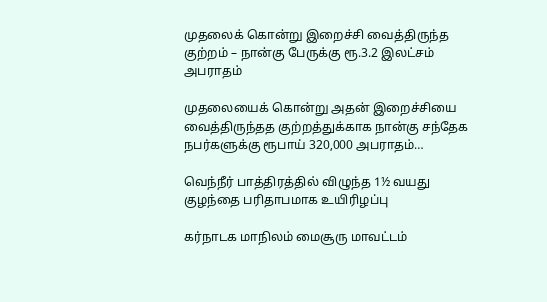முதலைக் கொன்று இறைச்சி வைத்திருந்த குற்றம் – நான்கு பேருக்கு ரூ.3.2 இலட்சம் அபராதம்

முதலையைக் கொன்று அதன் இறைச்சியை வைத்திருந்தத குற்றத்துக்காக நான்கு சந்தேக நபர்களுக்கு ரூபாய் 320,000 அபராதம்…

வெந்நீர் பாத்திரத்தில் விழுந்த 1½ வயது குழந்தை பரிதாபமாக உயிரிழப்பு

கர்நாடக மாநிலம் மைசூரு மாவட்டம்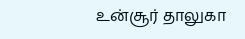உன்சூர் தாலுகா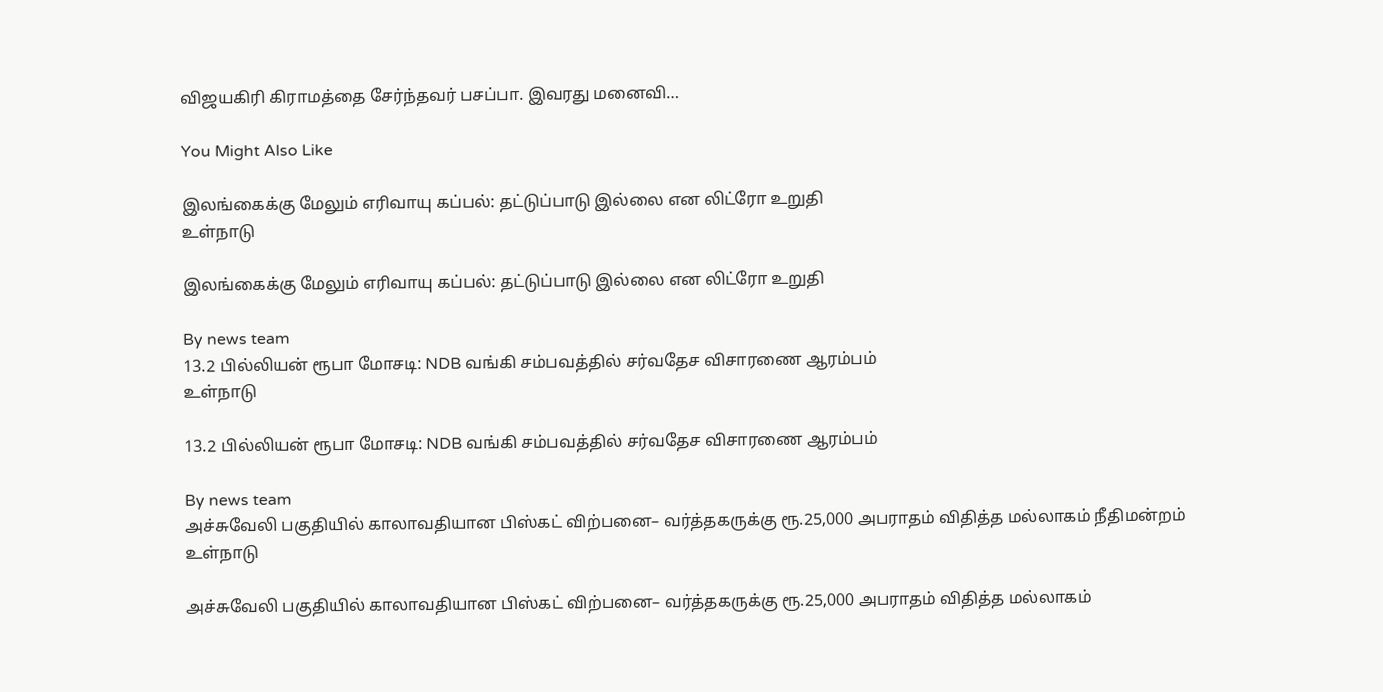விஜயகிரி கிராமத்தை சேர்ந்தவர் பசப்பா. இவரது மனைவி…

You Might Also Like

இலங்கைக்கு மேலும் எரிவாயு கப்பல்: தட்டுப்பாடு இல்லை என லிட்ரோ உறுதி
உள்நாடு

இலங்கைக்கு மேலும் எரிவாயு கப்பல்: தட்டுப்பாடு இல்லை என லிட்ரோ உறுதி

By news team
13.2 பில்லியன் ரூபா மோசடி: NDB வங்கி சம்பவத்தில் சர்வதேச விசாரணை ஆரம்பம்
உள்நாடு

13.2 பில்லியன் ரூபா மோசடி: NDB வங்கி சம்பவத்தில் சர்வதேச விசாரணை ஆரம்பம்

By news team
அச்சுவேலி பகுதியில் காலாவதியான பிஸ்கட் விற்பனை– வர்த்தகருக்கு ரூ.25,000 அபராதம் விதித்த மல்லாகம் நீதிமன்றம்
உள்நாடு

அச்சுவேலி பகுதியில் காலாவதியான பிஸ்கட் விற்பனை– வர்த்தகருக்கு ரூ.25,000 அபராதம் விதித்த மல்லாகம்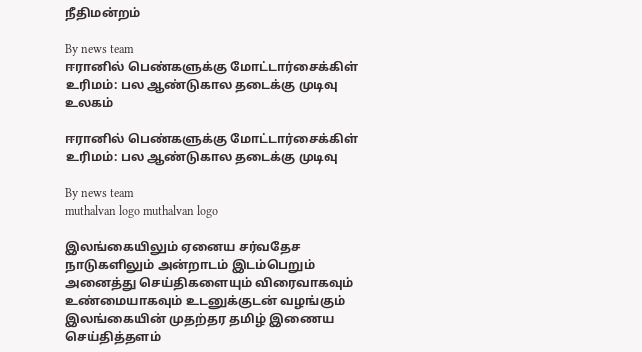நீதிமன்றம்

By news team
ஈரானில் பெண்களுக்கு மோட்டார்சைக்கிள் உரிமம்: பல ஆண்டுகால தடைக்கு முடிவு
உலகம்

ஈரானில் பெண்களுக்கு மோட்டார்சைக்கிள் உரிமம்: பல ஆண்டுகால தடைக்கு முடிவு

By news team
muthalvan logo muthalvan logo

இலங்கையிலும் ஏனைய சர்வதேச நாடுகளிலும் அன்றாடம் இடம்பெறும் அனைத்து செய்திகளையும் விரைவாகவும் உண்மையாகவும் உடனுக்குடன் வழங்கும் இலங்கையின் முதற்தர தமிழ் இணைய செய்தித்தளம்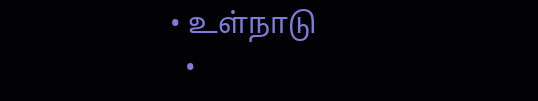• உள்நாடு
  •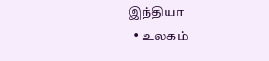இந்தியா
  • உலகம்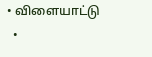• விளையாட்டு
  •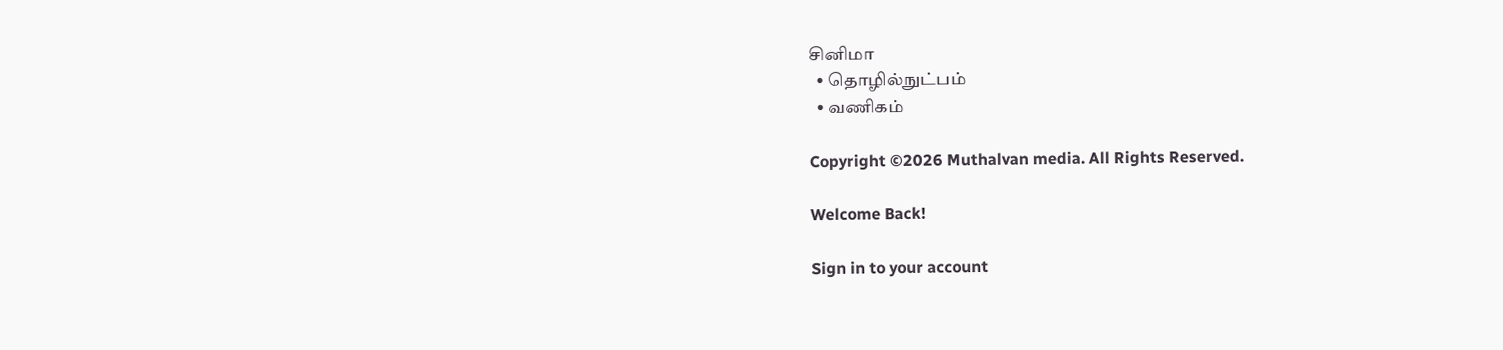சினிமா
  • தொழில்நுட்பம்
  • வணிகம்

Copyright ©2026 Muthalvan media. All Rights Reserved.

Welcome Back!

Sign in to your account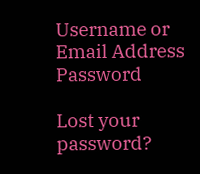Username or Email Address
Password

Lost your password?